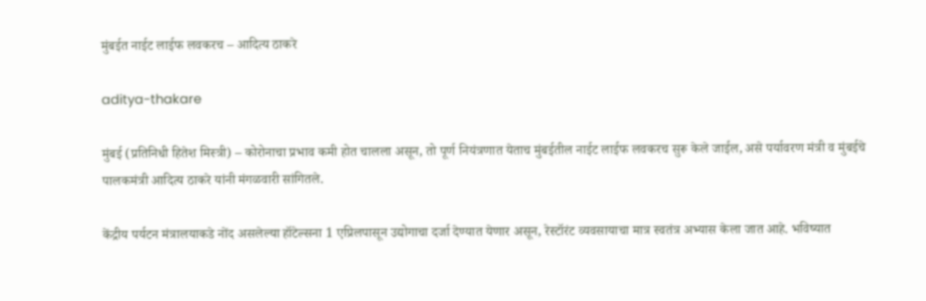मुंबईत नाईट लाईफ लवकरच – आदित्य ठाकरे

aditya-thakare

मुंबई (प्रतिनिधी हितेश मिस्त्री) – कोरोनाचा प्रभाव कमी होत चालला असून, तो पूर्ण नियंत्रणात येताच मुंबईतील नाईट लाईफ लवकरच सुरू केले जाईल, असे पर्यावरण मंत्री व मुंबईचे पालकमंत्री आदित्य ठाकरे यांनी मंगळवारी सांगितले.

केंद्रीय पर्यटन मंत्रालयाकडे नोंद असलेल्या हॉटेल्सना 1 एप्रिलपासून उद्योगाचा दर्जा देण्यात येणार असून, रेस्टॉरंट व्यवसायाचा मात्र स्वतंत्र अभ्यास केला जात आहे. भविष्यात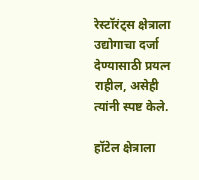रेस्टॉरंट्स क्षेत्राला उद्योगाचा दर्जा देण्यासाठी प्रयत्न राहील, असेही त्यांनी स्पष्ट केले.

हॉटेल क्षेत्राला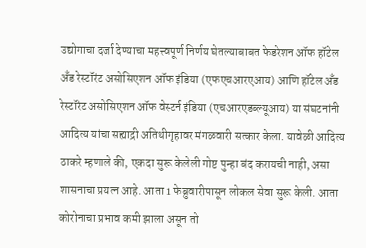उद्योगाचा दर्जा देण्याचा महत्त्वपूर्ण निर्णय घेतल्याबाबत फेडरेशन ऑफ हॉटेल अँड रेस्टॉरंट असोसिएशन ऑफ इंडिया (एफएचआरएआय) आणि हॉटेल अँड रेस्टॉरंट असोसिएशन ऑफ वेस्टर्न इंडिया (एचआरएडब्ल्यूआय) या संघटनांनी आदित्य यांचा सह्याद्री अतिथीगृहावर मंगळवारी सत्कार केला. यावेळी आदित्य ठाकरे म्हणाले की, एकदा सुरू केलेली गोष्ट पुन्हा बंद करायची नाही, असा शासनाचा प्रयत्न आहे. आता 1 फेब्रुवारीपासून लोकल सेवा सुरू केली. आता कोरोनाचा प्रभाव कमी झाला असून तो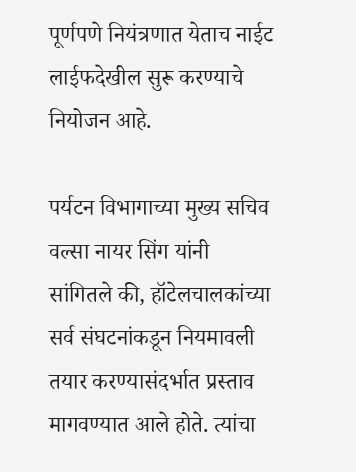पूर्णपणे नियंत्रणात येताच नाईट लाईफदेखील सुरू करण्याचे नियोजन आहे.

पर्यटन विभागाच्या मुख्य सचिव वल्सा नायर सिंग यांनी सांगितले की, हॉटेलचालकांच्या सर्व संघटनांकडून नियमावली तयार करण्यासंदर्भात प्रस्ताव मागवण्यात आले होते. त्यांचा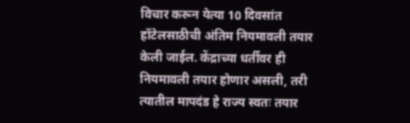विचार करून येत्या 10 दिवसांत हॉटेलसाठीची अंतिम नियमावली तयार केली जाईल. केंद्राच्या धर्तीवर ही नियमावली तयार होणार असली, तरी त्यातील मापदंड हे राज्य स्वतः तयार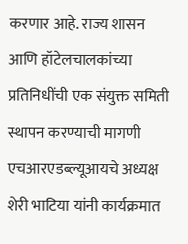करणार आहे. राज्य शासन आणि हॉटेलचालकांच्या प्रतिनिधींची एक संयुक्त समिती स्थापन करण्याची मागणी एचआरएडब्ल्यूआयचे अध्यक्ष शेरी भाटिया यांनी कार्यक्रमात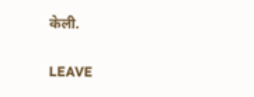केली.

LEAVE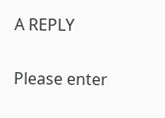A REPLY

Please enter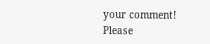your comment!
Please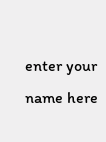enter your name here